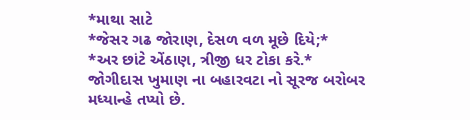*માથા સાટે
*જેસર ગઢ જોરાણ, દેસળ વળ મૂછે દિયે;*
*અર છાંટે એંઠાણ, ત્રીજી ધર ટોકા કરે.*
જોગીદાસ ખુમાણ ના બહારવટા નો સૂરજ બરોબર મધ્યાન્હે તપ્યો છે.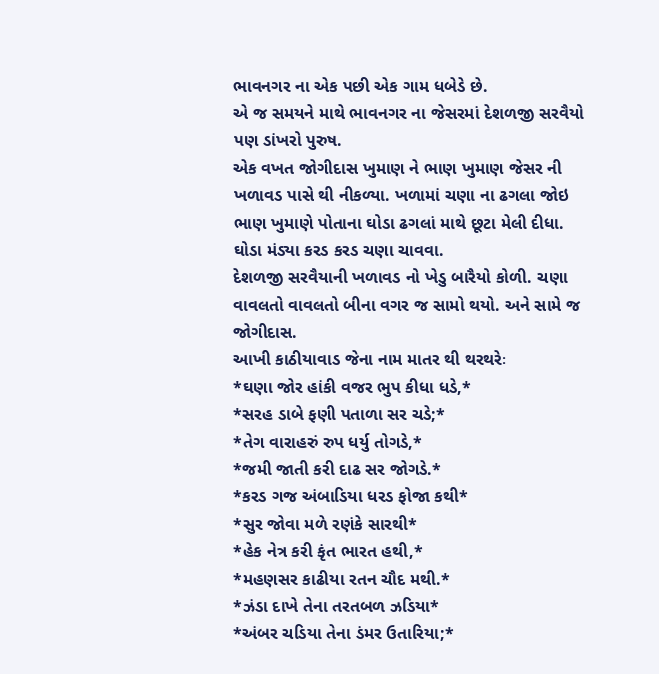ભાવનગર ના એક પછી એક ગામ ધબેડે છે.
એ જ સમયને માથે ભાવનગર ના જેસરમાં દેશળજી સરવૈયો પણ ડાંખરો પુરુષ.
એક વખત જોગીદાસ ખુમાણ ને ભાણ ખુમાણ જેસર ની ખળાવડ પાસે થી નીકળ્યા. ખળામાં ચણા ના ઢગલા જોઇ ભાણ ખુમાણે પોતાના ઘોડા ઢગલાં માથે છૂટા મેલી દીધા. ઘોડા મંડ્યા કરડ કરડ ચણા ચાવવા.
દેશળજી સરવૈયાની ખળાવડ નો ખેડુ બારૈયો કોળી. ચણા વાવલતો વાવલતો બીના વગર જ સામો થયો. અને સામે જ જોગીદાસ.
આખી કાઠીયાવાડ જેના નામ માતર થી થરથરેઃ
*ઘણા જોર હાંકી વજર ભુપ કીધા ધડે,*
*સરહ ડાબે ફણી પતાળા સર ચડે;*
*તેગ વારાહરું રુપ ધર્યુ તોગડે,*
*જમી જાતી કરી દાઢ સર જોગડે.*
*કરડ ગજ અંબાડિયા ધરડ ફોજા કથી*
*સુર જોવા મળે રણંકે સારથી*
*હેક નેત્ર કરી કૃંત ભારત હથી,*
*મહણસર કાઢીયા રતન ચૌદ મથી.*
*ઝંડા દાખે તેના તરતબળ ઝડિયા*
*અંબર ચડિયા તેના ડંમર ઉતારિયા;*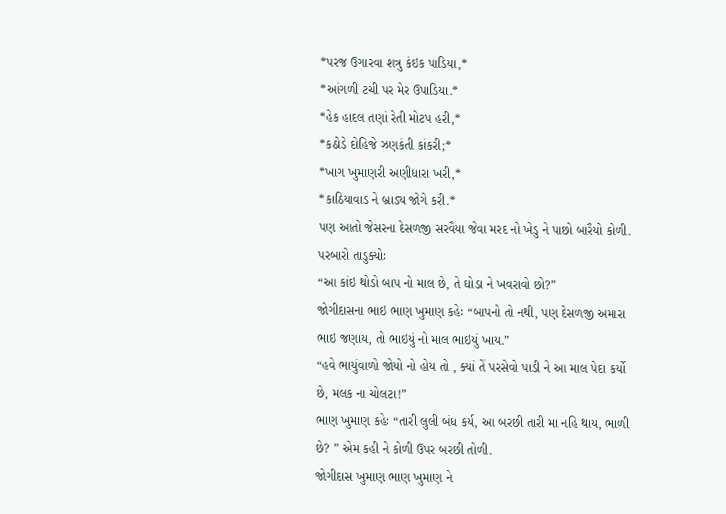*પરજ ઉગારવા શત્રુ કંઇક પાડિયા,*
*આંગળી ટચી પર મેર ઉપાડિયા.*
*હેક હાદલ તણાં રેતી મોટપ હરી,*
*કઠોડે દોહિજે ઝણકંતી કાંકરી;*
*ખાગ ખુમાણરી અણીધારા ખરી,*
*કાઠિયાવાડ ને બ્રાડ્ય જોગે કરી.*
પણ આતો જેસરના દેસળજી સરવૈયા જેવા મરદ નો ખેડુ ને પાછો બારૈયો કોળી. પરબારો તાડુક્યોઃ
“આ કાંઇ થોડો બાપ નો માલ છે, તે ઘોડા ને ખવરાવો છો?”
જોગીદાસના ભાઇ ભાણ ખુમાણ કહેઃ “બાપનો તો નથી, પણ દેસળજી અમારા ભાઇ જણાય, તો ભાઇયું નો માલ ભાઇયું ખાય.”
“હવે ભાયુંવાળો જોયો નો હોય તો , ક્યાં તેં પરસેવો પાડી ને આ માલ પેદા કર્યો છે, મલક ના ચોલટા!”
ભાણ ખુમાણ કહેઃ “તારી લુલી બંધ કર્ય, આ બરછી તારી મા નહિ થાય, ભાળી છે? ” એમ કહી ને કોળી ઉપર બરછી તોળી.
જોગીદાસ ખુમાણ ભાણ ખુમાણ ને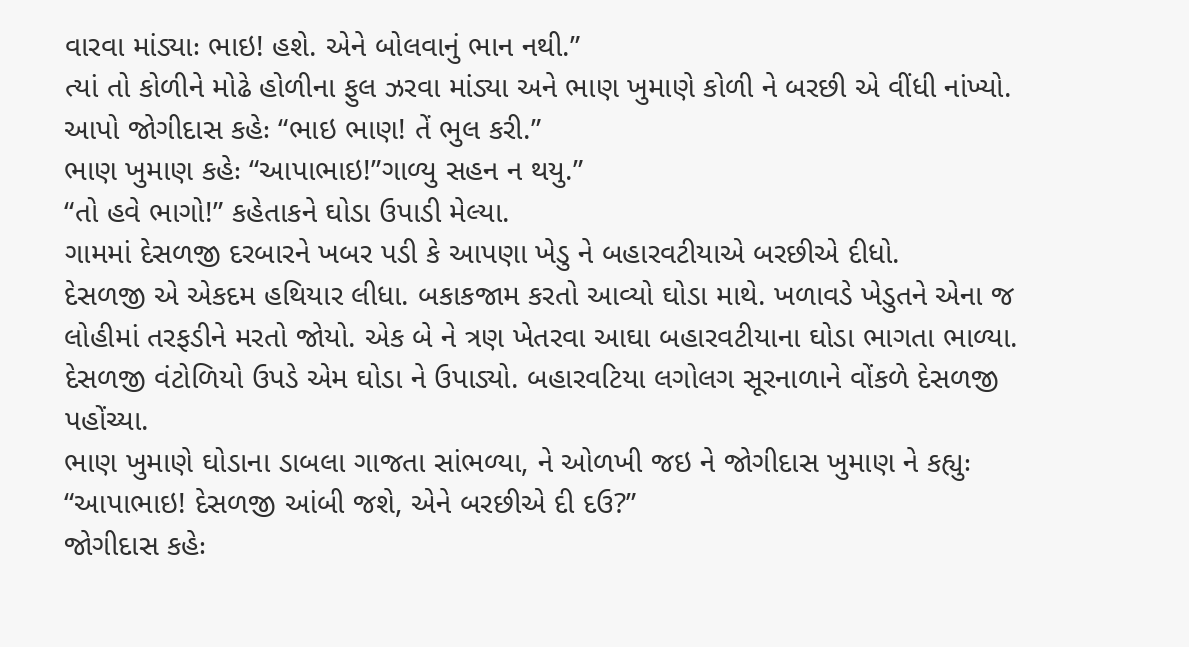વારવા માંડ્યાઃ ભાઇ! હશે. એને બોલવાનું ભાન નથી.”
ત્યાં તો કોળીને મોઢે હોળીના ફુલ ઝરવા માંડ્યા અને ભાણ ખુમાણે કોળી ને બરછી એ વીંધી નાંખ્યો.
આપો જોગીદાસ કહેઃ “ભાઇ ભાણ! તેં ભુલ કરી.”
ભાણ ખુમાણ કહેઃ “આપાભાઇ!”ગાળ્યુ સહન ન થયુ.”
“તો હવે ભાગો!” કહેતાકને ઘોડા ઉપાડી મેલ્યા.
ગામમાં દેસળજી દરબારને ખબર પડી કે આપણા ખેડુ ને બહારવટીયાએ બરછીએ દીધો.
દેસળજી એ એકદમ હથિયાર લીધા. બકાકજામ કરતો આવ્યો ઘોડા માથે. ખળાવડે ખેડુતને એના જ લોહીમાં તરફડીને મરતો જોયો. એક બે ને ત્રણ ખેતરવા આઘા બહારવટીયાના ઘોડા ભાગતા ભાળ્યા.
દેસળજી વંટોળિયો ઉપડે એમ ઘોડા ને ઉપાડ્યો. બહારવટિયા લગોલગ સૂરનાળાને વોંકળે દેસળજી પહોંચ્યા.
ભાણ ખુમાણે ઘોડાના ડાબલા ગાજતા સાંભળ્યા, ને ઓળખી જઇ ને જોગીદાસ ખુમાણ ને કહ્યુઃ
“આપાભાઇ! દેસળજી આંબી જશે, એને બરછીએ દી દઉ?”
જોગીદાસ કહેઃ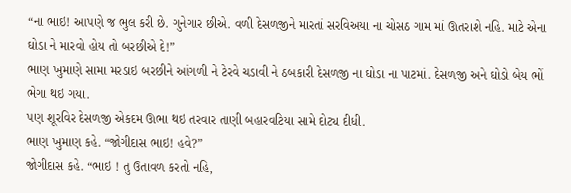“ના ભાઇ! આપણે જ ભુલ કરી છે. ગુનેગાર છીએ. વળી દેસળજીને મારતાં સરવિઅયા ના ચોસઠ ગામ માં ઊતરાશે નહિ. માટે એના ઘોડા ને મારવો હોય તો બરછીએ દે!”
ભાણ ખુમાણે સામા મરડાઇ બરછીને આંગળી ને ટેરવે ચડાવી ને ઠબકારી દેસળજી ના ઘોડા ના પાટમાં. દેસળજી અને ઘોડો બેય ભોં ભેગા થઇ ગયા.
પણ શૂરવિર દેસળજી એકદમ ઊભા થઇ તરવાર તાણી બહારવટિયા સામે દોટ્ય દીધી.
ભાણ ખુમાણ કહે. “જોગીદાસ ભાઇ! હવે?”
જોગીદાસ કહે. “ભાઇ ! તુ ઉતાવળ કરતો નહિ,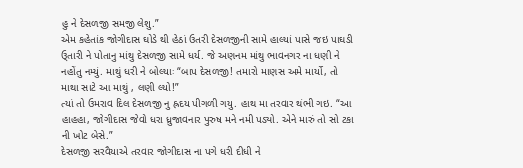હુ ને દેસળજી સમજી લેશુ.”
એમ કહેતાંક જોગીદાસ ઘોડે થી હેઠાં ઉતરી દેસળજીની સામે હાલ્યાં પાસે જઇ પાઘડી ઉ્તારી ને પોતાનુ માંથુ દેસળજી સામે ધર્ય. જે અણનમ માંથુ ભાવનગર ના ધણી ને નહોંતુ નમ્યું. માથું ધરી ને બોલ્યાઃ “બાપ દેસળજી! તમારો માણસ અમે માર્યો, તો માથા સાટે આ માથું , લણી લ્યો!”
ત્યાં તો ઉમરાવ દિલ દેસળજી નુ હ્રદય પીગળી ગયુ. હાથ મા તરવાર થંભી ગઇ. “આ હાહહા, જોગીદાસ જેવો ધરા ધ્રુજાવનાર પુરુષ મને નમી પડ્યો. એને મારું તો સો ટકા ની ખોટ બેસે.”
દેસળજી સરવૈયાએ તરવાર જોગીદાસ ના પગે ધરી દીધી ને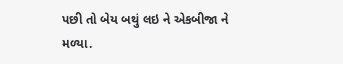પછી તો બેય બથું લઇ ને એકબીજા ને મળ્યા.